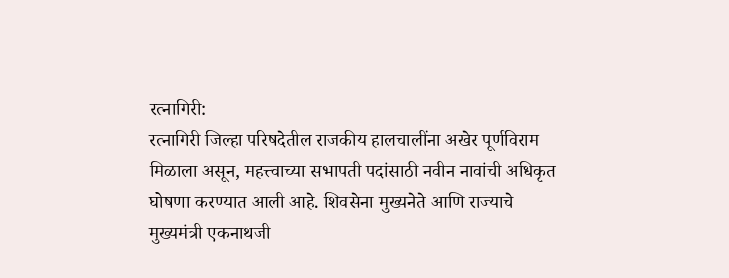रत्नागिरी:
रत्नागिरी जिल्हा परिषदेतील राजकीय हालचालींना अखेर पूर्णविराम मिळाला असून, महत्त्वाच्या सभापती पदांसाठी नवीन नावांची अधिकृत घोषणा करण्यात आली आहे. शिवसेना मुख्यनेते आणि राज्याचे मुख्यमंत्री एकनाथजी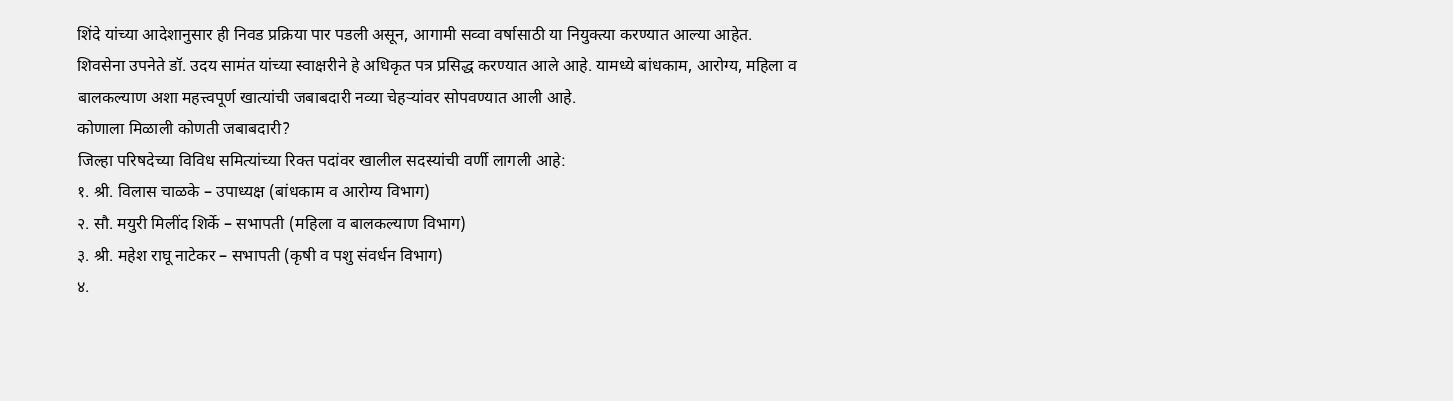शिंदे यांच्या आदेशानुसार ही निवड प्रक्रिया पार पडली असून, आगामी सव्वा वर्षासाठी या नियुक्त्या करण्यात आल्या आहेत.
शिवसेना उपनेते डॉ. उदय सामंत यांच्या स्वाक्षरीने हे अधिकृत पत्र प्रसिद्ध करण्यात आले आहे. यामध्ये बांधकाम, आरोग्य, महिला व बालकल्याण अशा महत्त्वपूर्ण खात्यांची जबाबदारी नव्या चेहऱ्यांवर सोपवण्यात आली आहे.
कोणाला मिळाली कोणती जबाबदारी?
जिल्हा परिषदेच्या विविध समित्यांच्या रिक्त पदांवर खालील सदस्यांची वर्णी लागली आहे:
१. श्री. विलास चाळके – उपाध्यक्ष (बांधकाम व आरोग्य विभाग)
२. सौ. मयुरी मिलींद शिर्के – सभापती (महिला व बालकल्याण विभाग)
३. श्री. महेश राघू नाटेकर – सभापती (कृषी व पशु संवर्धन विभाग)
४.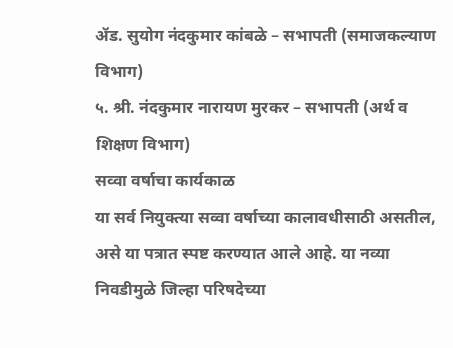ॲड. सुयोग नंदकुमार कांबळे – सभापती (समाजकल्याण विभाग)
५. श्री. नंदकुमार नारायण मुरकर – सभापती (अर्थ व शिक्षण विभाग)
सव्वा वर्षाचा कार्यकाळ
या सर्व नियुक्त्या सव्वा वर्षाच्या कालावधीसाठी असतील, असे या पत्रात स्पष्ट करण्यात आले आहे. या नव्या निवडीमुळे जिल्हा परिषदेच्या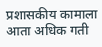प्रशासकीय कामाला आता अधिक गती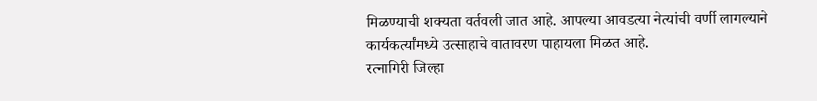मिळण्याची शक्यता वर्तवली जात आहे. आपल्या आवडत्या नेत्यांची वर्णी लागल्याने कार्यकर्त्यांमध्ये उत्साहाचे वातावरण पाहायला मिळत आहे.
रत्नागिरी जिल्हा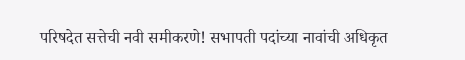परिषदेत सत्तेची नवी समीकरणे! सभापती पदांच्या नावांची अधिकृत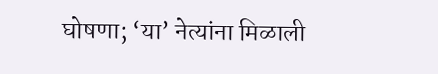घोषणा; ‘या’ नेत्यांना मिळाली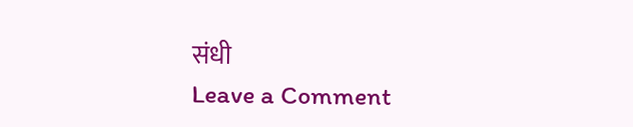संधी
Leave a Comment